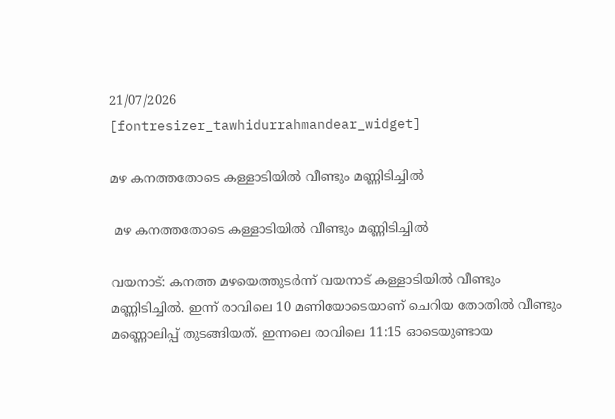21/07/2026
[fontresizer_tawhidurrahmandear_widget]

മഴ കനത്തതോടെ കള്ളാടിയിൽ വീണ്ടും മണ്ണിടിച്ചിൽ

 മഴ കനത്തതോടെ കള്ളാടിയിൽ വീണ്ടും മണ്ണിടിച്ചിൽ

വയനാട്: കനത്ത മഴയെത്തുടർന്ന് വയനാട് കള്ളാടിയിൽ വീണ്ടും മണ്ണിടിച്ചിൽ. ഇന്ന് രാവിലെ 10 മണിയോടെയാണ് ചെറിയ തോതിൽ വീണ്ടും മണ്ണൊലിപ്പ് തുടങ്ങിയത്. ഇന്നലെ രാവിലെ 11:15 ഓടെയുണ്ടായ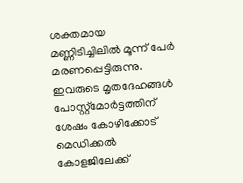ശക്തമായ മണ്ണിടിച്ചിലിൽ മൂന്ന് പേർ മരണപ്പെട്ടിരുന്നു. ഇവരുടെ മൃതദേഹങ്ങൾ പോസ്റ്റ്‌മോർട്ടത്തിന് ശേഷം കോഴിക്കോട് മെഡിക്കൽ കോളജിലേക്ക്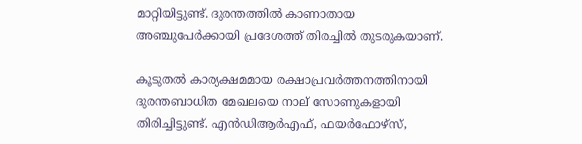മാറ്റിയിട്ടുണ്ട്. ദുരന്തത്തിൽ കാണാതായ അഞ്ചുപേർക്കായി പ്രദേശത്ത് തിരച്ചിൽ തുടരുകയാണ്.

കൂടുതൽ കാര്യക്ഷമമായ രക്ഷാപ്രവർത്തനത്തിനായി ദുരന്തബാധിത മേഖലയെ നാല് സോണുകളായി തിരിച്ചിട്ടുണ്ട്. എൻഡിആർഎഫ്, ഫയർഫോഴ്സ്,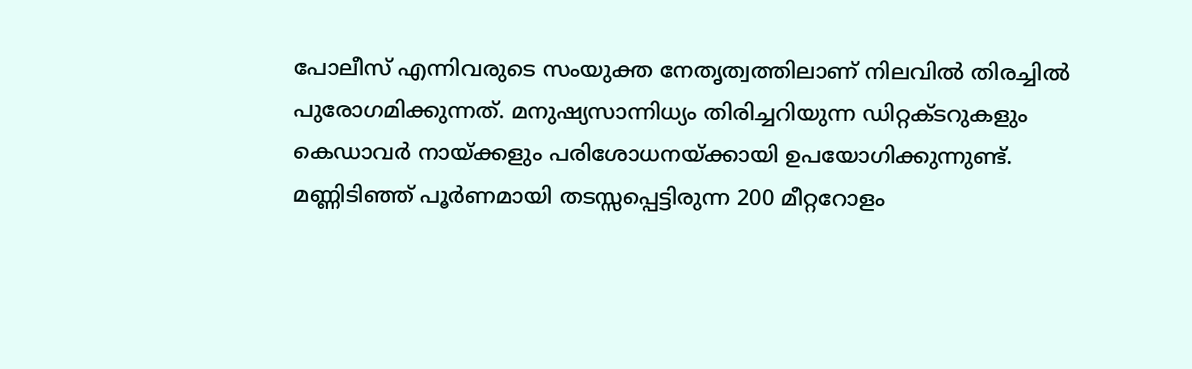പോലീസ് എന്നിവരുടെ സംയുക്ത നേതൃത്വത്തിലാണ് നിലവിൽ തിരച്ചിൽ പുരോഗമിക്കുന്നത്. മനുഷ്യസാന്നിധ്യം തിരിച്ചറിയുന്ന ഡിറ്റക്ടറുകളും കെഡാവർ നായ്ക്കളും പരിശോധനയ്ക്കായി ഉപയോഗിക്കുന്നുണ്ട്. മണ്ണിടിഞ്ഞ് പൂർണമായി തടസ്സപ്പെട്ടിരുന്ന 200 മീറ്ററോളം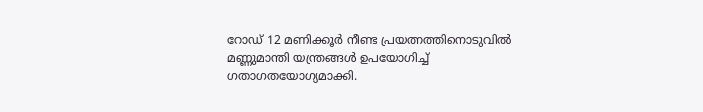റോഡ് 12 മണിക്കൂർ നീണ്ട പ്രയത്നത്തിനൊടുവിൽ മണ്ണുമാന്തി യന്ത്രങ്ങൾ ഉപയോഗിച്ച് ഗതാഗതയോഗ്യമാക്കി.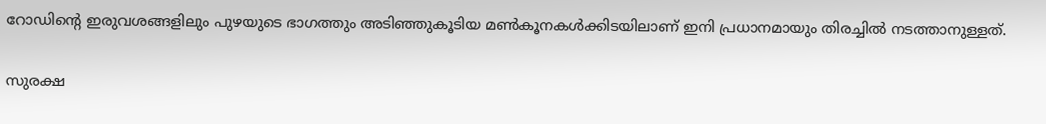റോഡിന്റെ ഇരുവശങ്ങളിലും പുഴയുടെ ഭാഗത്തും അടിഞ്ഞുകൂടിയ മൺകൂനകൾക്കിടയിലാണ് ഇനി പ്രധാനമായും തിരച്ചിൽ നടത്താനുള്ളത്.

സുരക്ഷ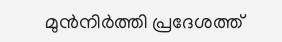മുൻനിർത്തി പ്രദേശത്ത്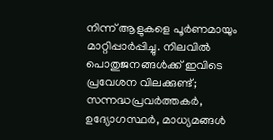നിന്ന് ആളുകളെ പൂർണമായും മാറ്റിപ്പാർപ്പിച്ചു. നിലവിൽ പൊതുജനങ്ങൾക്ക് ഇവിടെ പ്രവേശന വിലക്കുണ്ട്; സന്നദ്ധപ്രവർത്തകർ, ഉദ്യോഗസ്ഥർ, മാധ്യമങ്ങൾ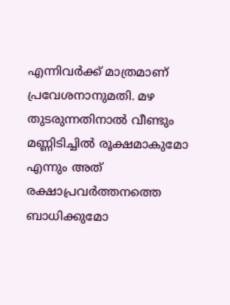എന്നിവർക്ക് മാത്രമാണ് പ്രവേശനാനുമതി. മഴ തുടരുന്നതിനാൽ വീണ്ടും മണ്ണിടിച്ചിൽ രൂക്ഷമാകുമോ എന്നും അത് രക്ഷാപ്രവർത്തനത്തെ ബാധിക്കുമോ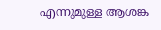എന്നുമുള്ള ആശങ്ക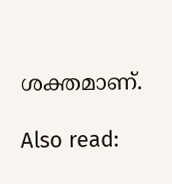ശക്തമാണ്.

Also read: